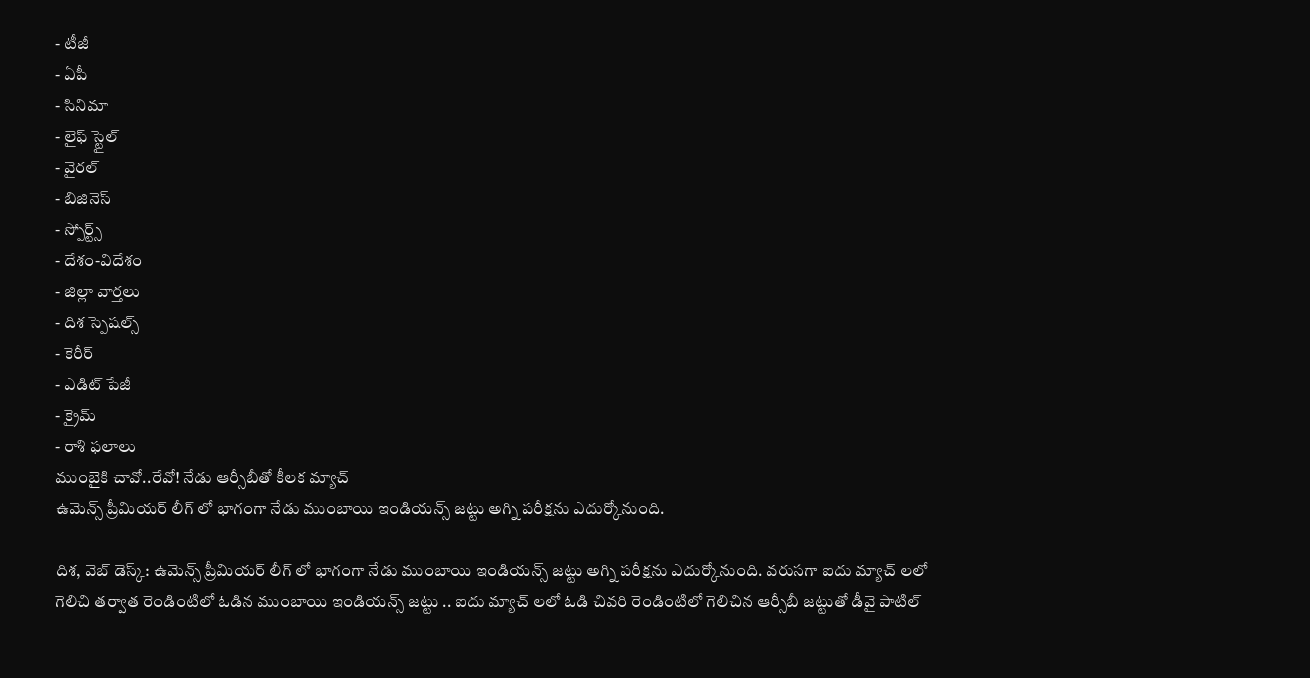- టీజీ
- ఏపీ
- సినిమా
- లైఫ్ స్టైల్
- వైరల్
- బిజినెస్
- స్పోర్ట్స్
- దేశం-విదేశం
- జిల్లా వార్తలు
- దిశ స్పెషల్స్
- కెరీర్
- ఎడిట్ పేజీ
- క్రైమ్
- రాశి ఫలాలు
ముంబైకి చావో..రేవో! నేడు ఆర్సీబీతో కీలక మ్యాచ్
ఉమెన్స్ ప్రీమియర్ లీగ్ లో భాగంగా నేడు ముంబాయి ఇండియన్స్ జట్టు అగ్ని పరీక్షను ఎదుర్కోనుంది.

దిశ, వెబ్ డెస్క్: ఉమెన్స్ ప్రీమియర్ లీగ్ లో భాగంగా నేడు ముంబాయి ఇండియన్స్ జట్టు అగ్ని పరీక్షను ఎదుర్కోనుంది. వరుసగా ఐదు మ్యాచ్ లలో గెలిచి తర్వాత రెండింటిలో ఓడిన ముంబాయి ఇండియన్స్ జట్టు .. ఐదు మ్యాచ్ లలో ఓడి చివరి రెండింటిలో గెలిచిన ఆర్సీబీ జట్టుతో డీవై పాటిల్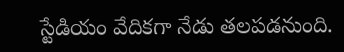స్టేడియం వేదికగా నేడు తలపడనుంది.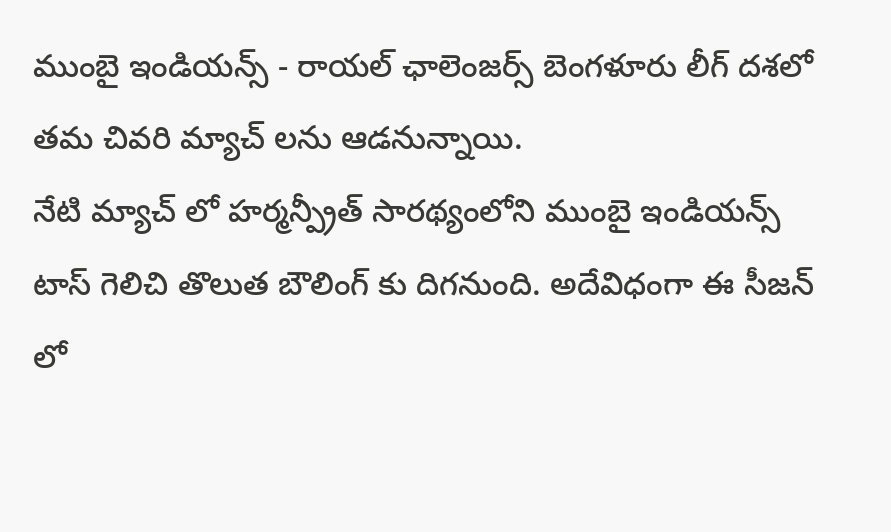ముంబై ఇండియన్స్ - రాయల్ ఛాలెంజర్స్ బెంగళూరు లీగ్ దశలో తమ చివరి మ్యాచ్ లను ఆడనున్నాయి.
నేటి మ్యాచ్ లో హర్మన్ప్రీత్ సారథ్యంలోని ముంబై ఇండియన్స్ టాస్ గెలిచి తొలుత బౌలింగ్ కు దిగనుంది. అదేవిధంగా ఈ సీజన్ లో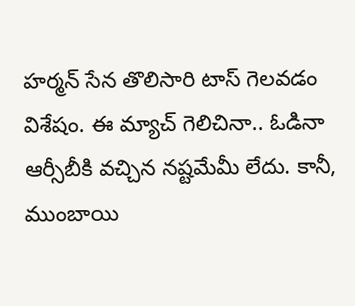హర్మన్ సేన తొలిసారి టాస్ గెలవడం విశేషం. ఈ మ్యాచ్ గెలిచినా.. ఓడినా ఆర్సీబీకి వచ్చిన నష్టమేమీ లేదు. కానీ, ముంబాయి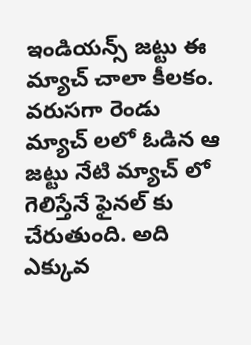ఇండియన్స్ జట్టు ఈ మ్యాచ్ చాలా కీలకం. వరుసగా రెండు మ్యాచ్ లలో ఓడిన ఆ జట్టు నేటి మ్యాచ్ లో గెలిస్తేనే ఫైనల్ కు చేరుతుంది. అది ఎక్కువ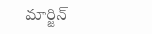మార్జిన్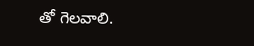తో గెలవాలి.